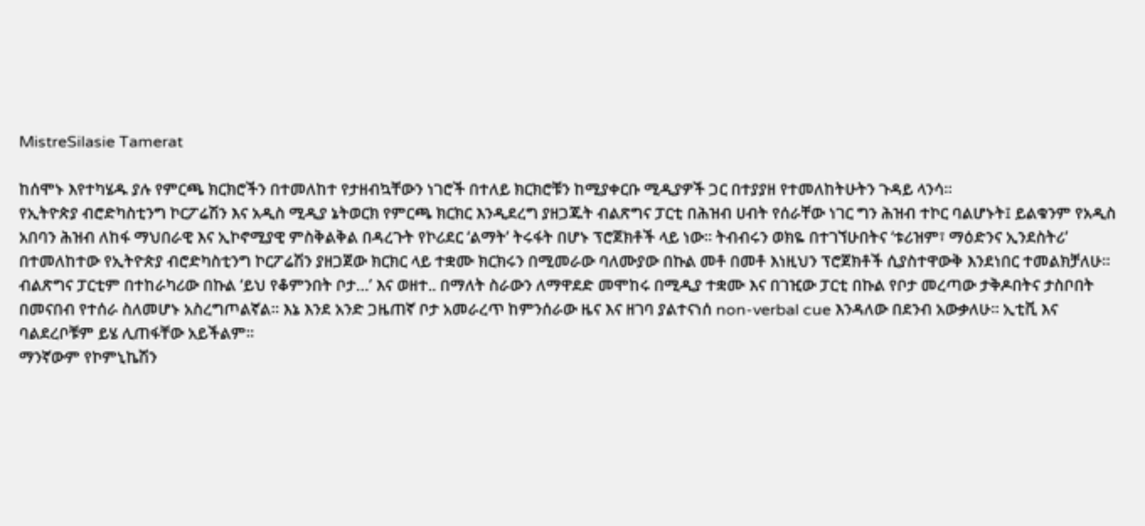MistreSilasie Tamerat

ከሰሞኑ እየተካሄዱ ያሉ የምርጫ ክርክሮችን በተመለከተ የታዘብኳቸውን ነገሮች በተለይ ክርክሮቹን ከሚያቀርቡ ሚዲያዎች ጋር በተያያዘ የተመለከትሁትን ጉዳይ ላንሳ።
የኢትዮጵያ ብሮድካስቲንግ ኮርፖሬሽን እና አዲስ ሚዲያ ኔትወርክ የምርጫ ክርክር እንዲደረግ ያዘጋጁት ብልጽግና ፓርቲ በሕዝብ ሀብት የሰራቸው ነገር ግን ሕዝብ ተኮር ባልሆኑት፤ ይልቁንም የአዲስ አበባን ሕዝብ ለከፋ ማህበራዊ እና ኢኮኖሚያዊ ምስቅልቅል በዳረጉት የኮሪደር ‘ልማት’ ትሩፋት በሆኑ ፕሮጀክቶች ላይ ነው። ትብብሩን ወክዬ በተገኘሁበትና ‘ቱሪዝም፣ ማዕድንና ኢንደስትሪ’ በተመለከተው የኢትዮጵያ ብሮድካስቲንግ ኮርፖሬሽን ያዘጋጀው ክርክር ላይ ተቋሙ ክርክሩን በሚመራው ባለሙያው በኩል መቶ በመቶ እነዚህን ፕሮጀክቶች ሲያስተዋውቅ እንደነበር ተመልክቻለሁ።
ብልጽግና ፓርቲም በተከራካሪው በኩል ‘ይህ የቆምንበት ቦታ…’ እና ወዘተ.. በማለት ስራውን ለማዋደድ መሞከሩ በሚዲያ ተቋሙ እና በገዢው ፓርቲ በኩል የቦታ መረጣው ታቅዶበትና ታስቦበት በመናበብ የተሰራ ስለመሆኑ አስረግጦልኛል። እኔ እንደ አንድ ጋዜጠኛ ቦታ አመራረጥ ከምንሰራው ዜና እና ዘገባ ያልተናነሰ non-verbal cue እንዳለው በደንብ አውቃለሁ። ኢቲቪ እና ባልደረቦቹም ይሄ ሊጠፋቸው አይችልም።
ማንኛውም የኮምኒኬሽን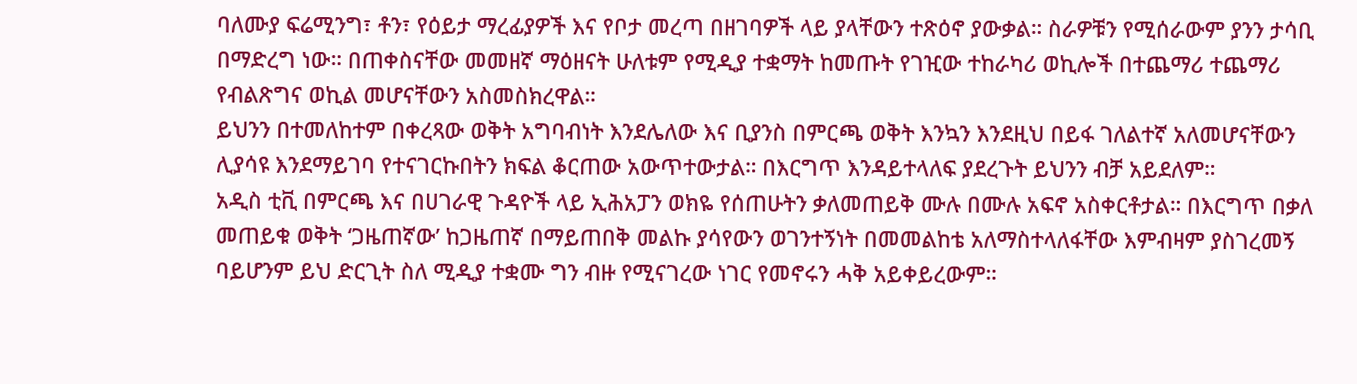ባለሙያ ፍሬሚንግ፣ ቶን፣ የዕይታ ማረፊያዎች እና የቦታ መረጣ በዘገባዎች ላይ ያላቸውን ተጽዕኖ ያውቃል። ስራዎቹን የሚሰራውም ያንን ታሳቢ በማድረግ ነው። በጠቀስናቸው መመዘኛ ማዕዘናት ሁለቱም የሚዲያ ተቋማት ከመጡት የገዢው ተከራካሪ ወኪሎች በተጨማሪ ተጨማሪ የብልጽግና ወኪል መሆናቸውን አስመስክረዋል።
ይህንን በተመለከተም በቀረጻው ወቅት አግባብነት እንደሌለው እና ቢያንስ በምርጫ ወቅት እንኳን እንደዚህ በይፋ ገለልተኛ አለመሆናቸውን ሊያሳዩ እንደማይገባ የተናገርኩበትን ክፍል ቆርጠው አውጥተውታል። በእርግጥ እንዳይተላለፍ ያደረጉት ይህንን ብቻ አይደለም።
አዲስ ቲቪ በምርጫ እና በሀገራዊ ጉዳዮች ላይ ኢሕአፓን ወክዬ የሰጠሁትን ቃለመጠይቅ ሙሉ በሙሉ አፍኖ አስቀርቶታል። በእርግጥ በቃለ መጠይቁ ወቅት ‘ጋዜጠኛው’ ከጋዜጠኛ በማይጠበቅ መልኩ ያሳየውን ወገንተኝነት በመመልከቴ አለማስተላለፋቸው እምብዛም ያስገረመኝ ባይሆንም ይህ ድርጊት ስለ ሚዲያ ተቋሙ ግን ብዙ የሚናገረው ነገር የመኖሩን ሓቅ አይቀይረውም።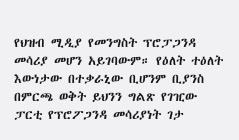የህዝብ ሚዲያ የመንግስት ፕሮፓጋንዳ መሳሪያ መሆን አይገባውም። የዕለት ተዕለት እውነታው በተቃራኒው ቢሆንም ቢያንስ በምርጫ ወቅት ይህንን ግልጽ የገዢው ፓርቲ የፕሮፖጋንዳ መሳሪያነት ገታ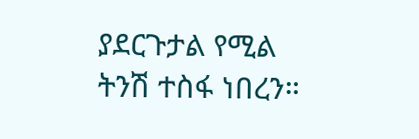ያደርጉታል የሚል ትንሽ ተስፋ ነበረን።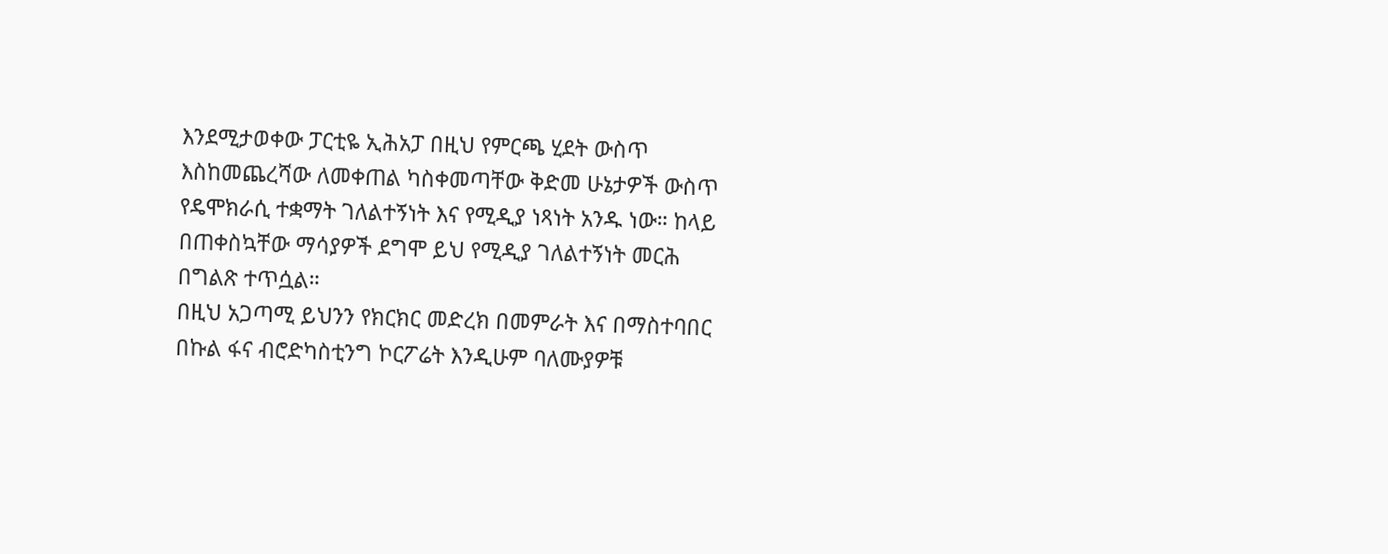እንደሚታወቀው ፓርቲዬ ኢሕአፓ በዚህ የምርጫ ሂደት ውስጥ እስከመጨረሻው ለመቀጠል ካስቀመጣቸው ቅድመ ሁኔታዎች ውስጥ የዴሞክራሲ ተቋማት ገለልተኝነት እና የሚዲያ ነጻነት አንዱ ነው። ከላይ በጠቀስኳቸው ማሳያዎች ደግሞ ይህ የሚዲያ ገለልተኝነት መርሕ በግልጽ ተጥሷል።
በዚህ አጋጣሚ ይህንን የክርክር መድረክ በመምራት እና በማስተባበር በኩል ፋና ብሮድካስቲንግ ኮርፖሬት እንዲሁም ባለሙያዎቹ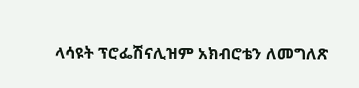ላሳዩት ፕሮፌሽናሊዝም አክብሮቴን ለመግለጽ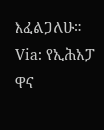እፈልጋለሁ።
Via: የኢሕአፓ ዋና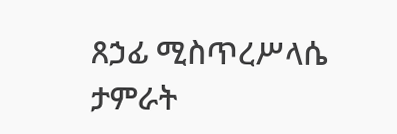ጸኃፊ ሚስጥረሥላሴ ታምራት